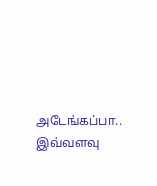அடேங்கப்பா.. இவ்வளவு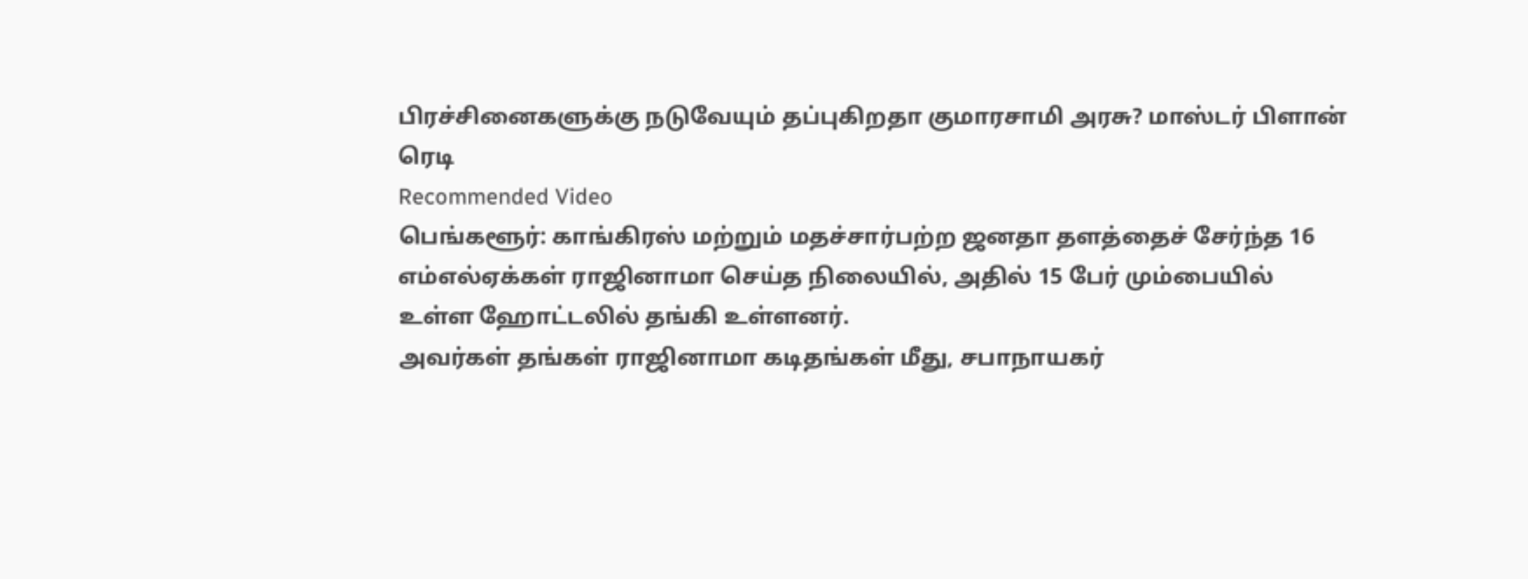பிரச்சினைகளுக்கு நடுவேயும் தப்புகிறதா குமாரசாமி அரசு? மாஸ்டர் பிளான் ரெடி
Recommended Video
பெங்களூர்: காங்கிரஸ் மற்றும் மதச்சார்பற்ற ஜனதா தளத்தைச் சேர்ந்த 16 எம்எல்ஏக்கள் ராஜினாமா செய்த நிலையில், அதில் 15 பேர் மும்பையில் உள்ள ஹோட்டலில் தங்கி உள்ளனர்.
அவர்கள் தங்கள் ராஜினாமா கடிதங்கள் மீது, சபாநாயகர்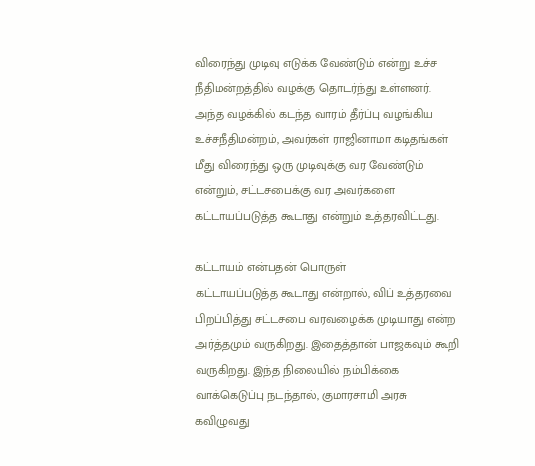விரைந்து முடிவு எடுக்க வேண்டும் என்று உச்ச நீதிமன்றத்தில் வழக்கு தொடர்ந்து உள்ளனர்.
அந்த வழக்கில் கடந்த வாரம் தீர்ப்பு வழங்கிய உச்சநீதிமன்றம், அவர்கள் ராஜினாமா கடிதங்கள் மீது விரைந்து ஒரு முடிவுக்கு வர வேண்டும் என்றும், சட்டசபைக்கு வர அவர்களை கட்டாயப்படுத்த கூடாது என்றும் உத்தரவிட்டது.

கட்டாயம் என்பதன் பொருள்
கட்டாயப்படுத்த கூடாது என்றால், விப் உத்தரவை பிறப்பித்து சட்டசபை வரவழைக்க முடியாது என்ற அர்த்தமும் வருகிறது. இதைத்தான் பாஜகவும் கூறி வருகிறது. இந்த நிலையில் நம்பிக்கை வாக்கெடுப்பு நடந்தால், குமாரசாமி அரசு கவிழுவது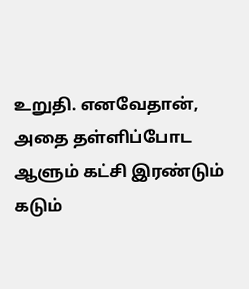உறுதி. எனவேதான், அதை தள்ளிப்போட ஆளும் கட்சி இரண்டும் கடும்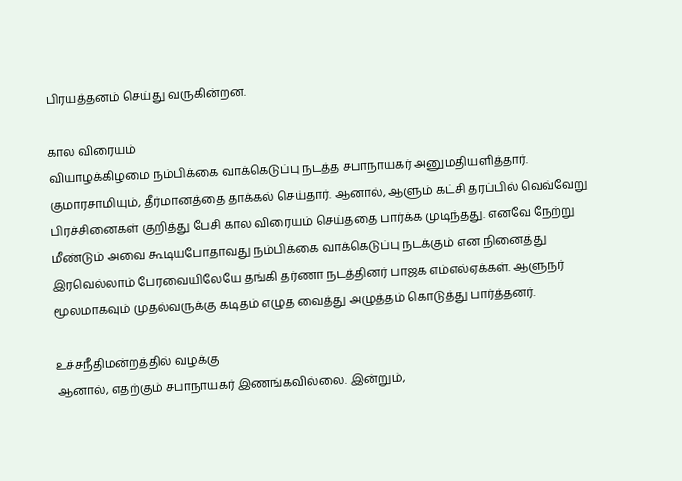பிரயத்தனம் செய்து வருகின்றன.

கால விரையம்
வியாழக்கிழமை நம்பிக்கை வாக்கெடுப்பு நடத்த சபாநாயகர் அனுமதியளித்தார். குமாரசாமியும், தீர்மானத்தை தாக்கல் செய்தார். ஆனால், ஆளும் கட்சி தரப்பில் வெவ்வேறு பிரச்சினைகள் குறித்து பேசி கால விரையம் செய்ததை பார்க்க முடிந்தது. எனவே நேற்று மீண்டும் அவை கூடியபோதாவது நம்பிக்கை வாக்கெடுப்பு நடக்கும் என நினைத்து இரவெல்லாம் பேரவையிலேயே தங்கி தர்ணா நடத்தினர் பாஜக எம்எல்ஏக்கள். ஆளுநர் மூலமாகவும் முதல்வருக்கு கடிதம் எழுத வைத்து அழுத்தம் கொடுத்து பார்த்தனர்.

உச்சநீதிமன்றத்தில் வழக்கு
ஆனால், எதற்கும் சபாநாயகர் இணங்கவில்லை. இன்றும்,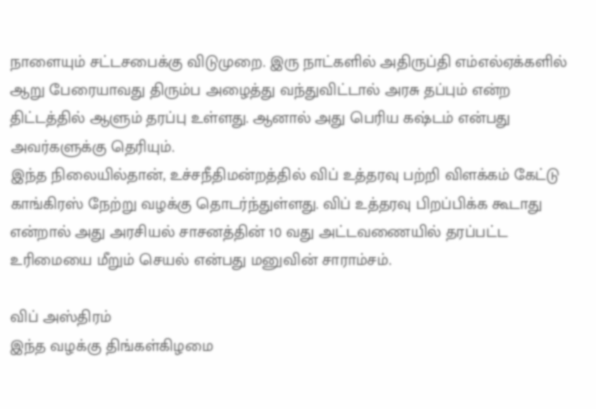நாளையும் சட்டசபைக்கு விடுமுறை. இரு நாட்களில் அதிருப்தி எம்எல்ஏக்களில் ஆறு பேரையாவது திரும்ப அழைத்து வந்துவிட்டால் அரசு தப்பும் என்ற திட்டத்தில் ஆளும் தரப்பு உள்ளது. ஆனால் அது பெரிய கஷ்டம் என்பது அவர்களுக்கு தெரியும்.
இந்த நிலையில்தான், உச்சநீதிமன்றத்தில் விப் உத்தரவு பற்றி விளக்கம் கேட்டு காங்கிரஸ் நேற்று வழக்கு தொடர்ந்துள்ளது. விப் உத்தரவு பிறப்பிக்க கூடாது என்றால் அது அரசியல் சாசனத்தின் 10 வது அட்டவணையில் தரப்பட்ட உரிமையை மீறும் செயல் என்பது மனுவின் சாராம்சம்.

விப் அஸ்திரம்
இந்த வழக்கு திங்கள்கிழமை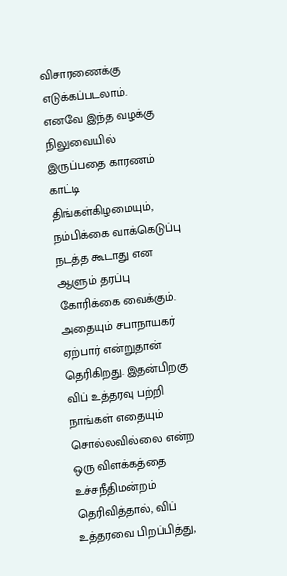விசாரணைக்கு எடுக்கப்படலாம். எனவே இந்த வழக்கு நிலுவையில் இருப்பதை காரணம் காட்டி திங்கள்கிழமையும், நம்பிக்கை வாக்கெடுப்பு நடத்த கூடாது என ஆளும் தரப்பு கோரிக்கை வைக்கும். அதையும் சபாநாயகர் ஏற்பார் என்றுதான் தெரிகிறது. இதன்பிறகு விப் உத்தரவு பற்றி நாங்கள் எதையும் சொல்லவில்லை என்ற ஒரு விளக்கத்தை உச்சநீதிமன்றம் தெரிவித்தால், விப் உத்தரவை பிறப்பித்து,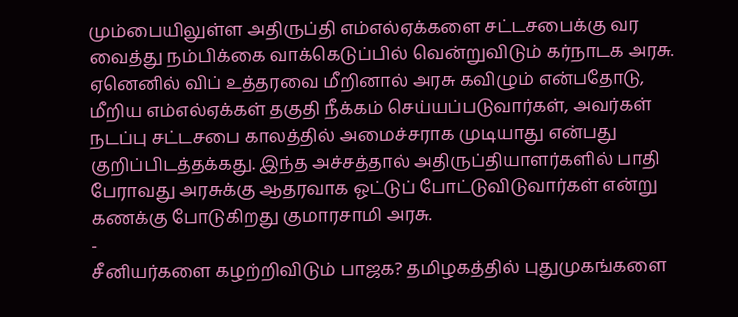மும்பையிலுள்ள அதிருப்தி எம்எல்ஏக்களை சட்டசபைக்கு வர வைத்து நம்பிக்கை வாக்கெடுப்பில் வென்றுவிடும் கர்நாடக அரசு. ஏனெனில் விப் உத்தரவை மீறினால் அரசு கவிழும் என்பதோடு, மீறிய எம்எல்ஏக்கள் தகுதி நீக்கம் செய்யப்படுவார்கள், அவர்கள் நடப்பு சட்டசபை காலத்தில் அமைச்சராக முடியாது என்பது குறிப்பிடத்தக்கது. இந்த அச்சத்தால் அதிருப்தியாளர்களில் பாதி பேராவது அரசுக்கு ஆதரவாக ஓட்டுப் போட்டுவிடுவார்கள் என்று கணக்கு போடுகிறது குமாரசாமி அரசு.
-
சீனியர்களை கழற்றிவிடும் பாஜக? தமிழகத்தில் புதுமுகங்களை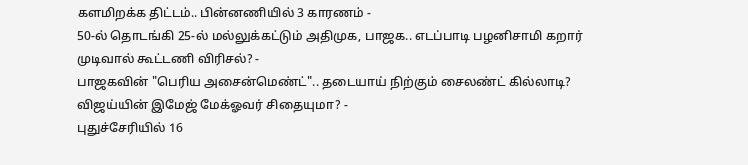களமிறக்க திட்டம்.. பின்னணியில் 3 காரணம் -
50-ல் தொடங்கி 25-ல் மல்லுக்கட்டும் அதிமுக, பாஜக.. எடப்பாடி பழனிசாமி கறார் முடிவால் கூட்டணி விரிசல்? -
பாஜகவின் "பெரிய அசைன்மெண்ட்".. தடையாய் நிற்கும் சைலண்ட் கில்லாடி? விஜய்யின் இமேஜ் மேக்ஓவர் சிதையுமா? -
புதுச்சேரியில் 16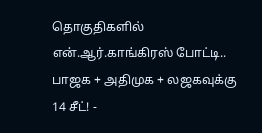தொகுதிகளில் என்.ஆர்.காங்கிரஸ் போட்டி.. பாஜக + அதிமுக + லஜகவுக்கு 14 சீட்! -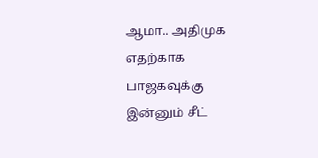ஆமா.. அதிமுக எதற்காக பாஜகவுக்கு இன்னும் சீட்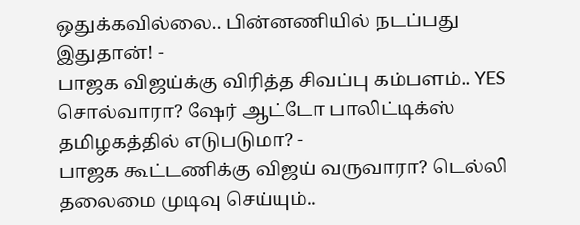ஒதுக்கவில்லை.. பின்னணியில் நடப்பது இதுதான்! -
பாஜக விஜய்க்கு விரித்த சிவப்பு கம்பளம்.. YES சொல்வாரா? ஷேர் ஆட்டோ பாலிட்டிக்ஸ் தமிழகத்தில் எடுபடுமா? -
பாஜக கூட்டணிக்கு விஜய் வருவாரா? டெல்லி தலைமை முடிவு செய்யும்..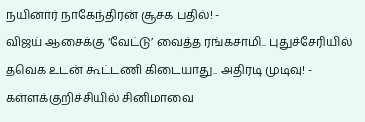நயினார் நாகேந்திரன் சூசக பதில்! -
விஜய் ஆசைக்கு ‘வேட்டு’ வைத்த ரங்கசாமி.. புதுச்சேரியில் தவெக உடன் கூட்டணி கிடையாது.. அதிரடி முடிவு! -
கள்ளக்குறிச்சியில் சினிமாவை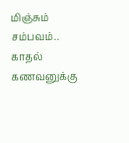மிஞ்சும் சம்பவம்.. காதல் கணவனுக்கு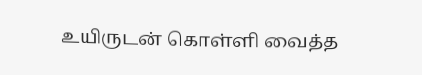உயிருடன் கொள்ளி வைத்த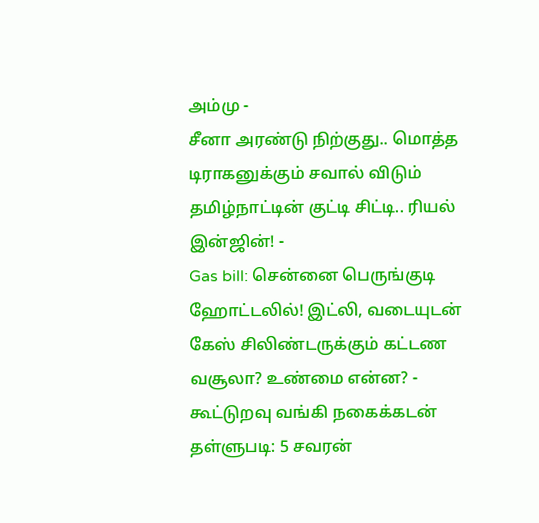அம்மு -
சீனா அரண்டு நிற்குது.. மொத்த டிராகனுக்கும் சவால் விடும் தமிழ்நாட்டின் குட்டி சிட்டி.. ரியல் இன்ஜின்! -
Gas bill: சென்னை பெருங்குடி ஹோட்டலில்! இட்லி, வடையுடன் கேஸ் சிலிண்டருக்கும் கட்டண வசூலா? உண்மை என்ன? -
கூட்டுறவு வங்கி நகைக்கடன் தள்ளுபடி: 5 சவரன்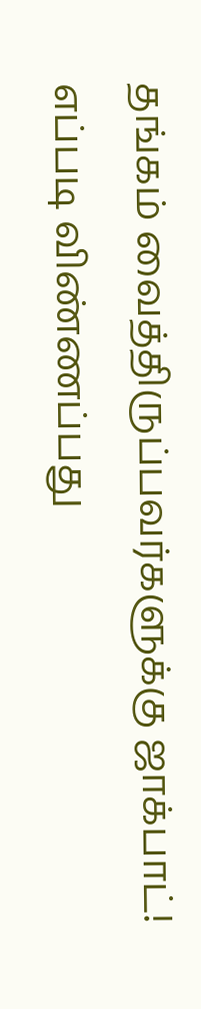தங்கம் வைத்திருப்பவர்களுக்கு ஜாக்பாட்! எப்படி விண்ணப்பது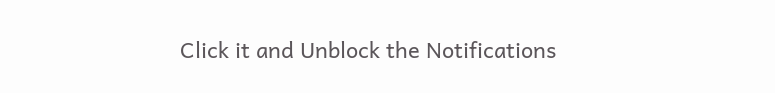Click it and Unblock the Notifications